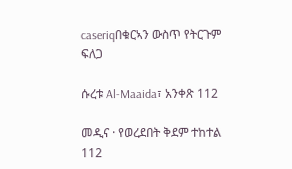caseriqበቁርኣን ውስጥ የትርጉም ፍለጋ

ሱረቱ Al-Maaida፣ አንቀጽ 112

መዲና · የወረደበት ቅደም ተከተል 112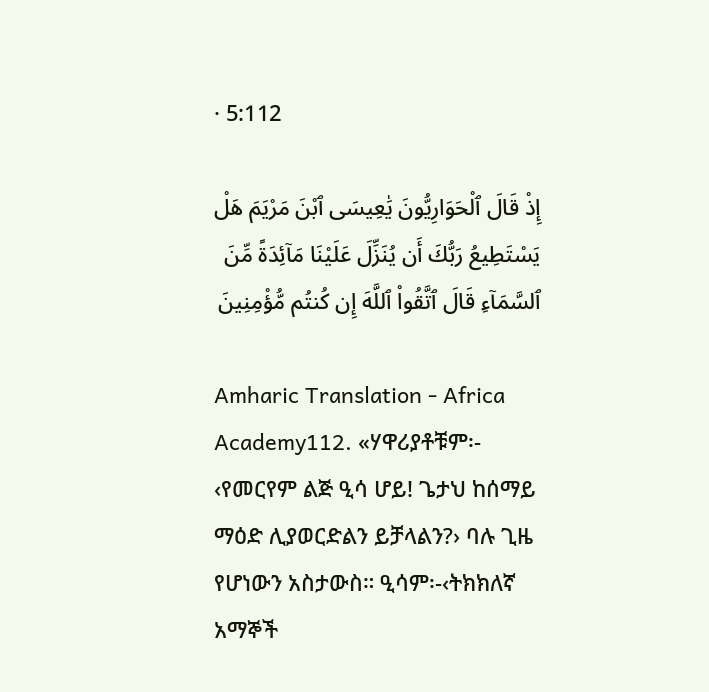· 5:112

إِذْ قَالَ ٱلْحَوَارِيُّونَ يَٰعِيسَى ٱبْنَ مَرْيَمَ هَلْ يَسْتَطِيعُ رَبُّكَ أَن يُنَزِّلَ عَلَيْنَا مَآئِدَةً مِّنَ ٱلسَّمَآءِ قَالَ ٱتَّقُوا۟ ٱللَّهَ إِن كُنتُم مُّؤْمِنِينَ

Amharic Translation - Africa Academy112. «ሃዋሪያቶቹም፡- ‹የመርየም ልጅ ዒሳ ሆይ! ጌታህ ከሰማይ ማዕድ ሊያወርድልን ይቻላልን?› ባሉ ጊዜ የሆነውን አስታውስ። ዒሳም፡-‹ትክክለኛ አማኞች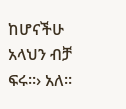ከሆናችሁ አላህን ብቻ ፍሩ።› አለ።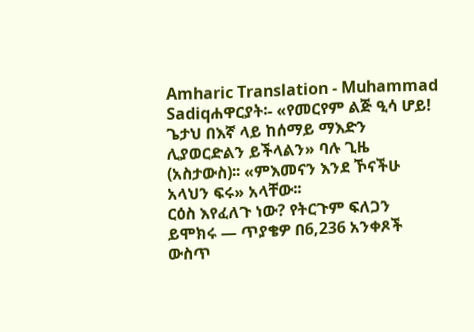Amharic Translation - Muhammad Sadiqሐዋርያት፡- «የመርየም ልጅ ዒሳ ሆይ! ጌታህ በእኛ ላይ ከሰማይ ማእድን ሊያወርድልን ይችላልን» ባሉ ጊዜ (አስታውስ)፡፡ «ምእመናን እንደ ኾናችሁ አላህን ፍሩ» አላቸው፡፡
ርዕስ እየፈለጉ ነው? የትርጉም ፍለጋን ይሞክሩ — ጥያቄዎ በ6,236 አንቀጾች ውስጥ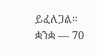ይፈለጋል።
ቋንቋ — 70